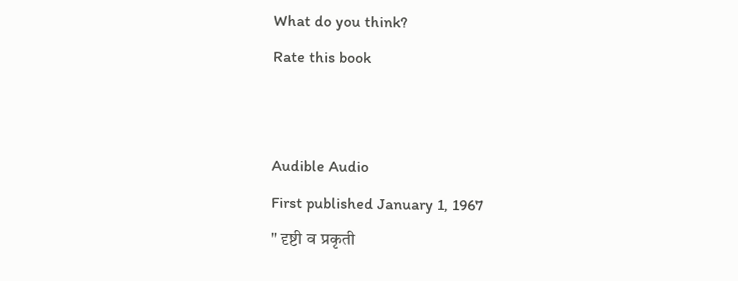What do you think?
Rate this book


Audible Audio
First published January 1, 1967
" दृष्टी व प्रकृती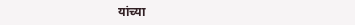यांच्या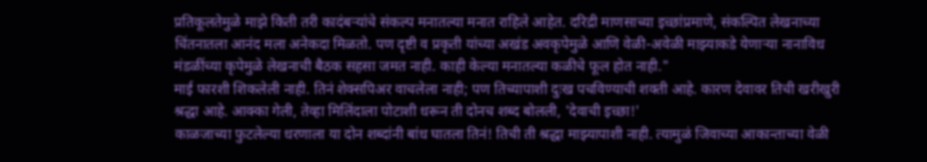प्रतिकूलतेमुळे माझे किती तरी कादंबऱ्यांचे संकल्प मनातल्या मनात राहिले आहेत. दरिद्री माणसाच्या इच्छांप्रमाणे, संकल्पित लेखनाच्या चिंतनातला आनंद मला अनेकदा मिळतो. पण दृष्टी व प्रकृती यांच्या अखंड अवकृपेमुळे आणि वेळी-अवेळी माझ्याकडे येणाऱ्या नानाविध मंडळींच्या कृपेमुळे लेखनाची बैठक सहसा जमत नाही. काही केल्या मनातल्या कळीचे फूल होत नाही."
माई फारशी शिकलेली नाही. तिनं शेक्सपिअर वाचलेला नाही; पण तिच्यापाशी दुःख पचविण्याची शक्ती आहे. कारण देवावर तिची खरीखुरी श्रद्धा आहे. आक्का गेली, तेव्हा मिलिंदाला पोटाशी धरून ती दोनच शब्द बोलली, 'देवाची इच्छा!'
काळजाच्या फुटलेल्या धरणाला या दोन शब्दांनी बांध घातला तिनं! तिची ती श्रद्धा माझ्यापाशी नाही. त्यामुळं जिवाच्या आकान्ताच्या वेळी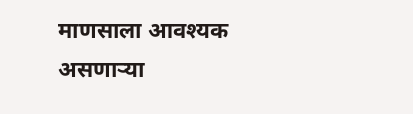माणसाला आवश्यक असणाऱ्या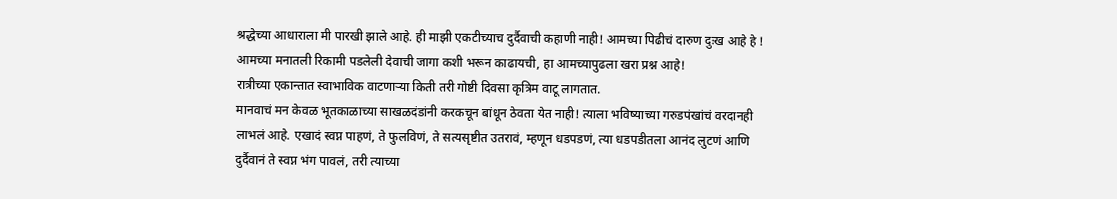श्रद्धेच्या आधाराला मी पारखी झाले आहे. ही माझी एकटीच्याच दुर्दैवाची कहाणी नाही! आमच्या पिढीचं दारुण दुःख आहे हे ! आमच्या मनातली रिकामी पडलेली देवाची जागा कशी भरून काढायची, हा आमच्यापुढला खरा प्रश्न आहे!
रात्रीच्या एकान्तात स्वाभाविक वाटणाऱ्या किती तरी गोष्टी दिवसा कृत्रिम वाटू लागतात.
मानवाचं मन केवळ भूतकाळाच्या साखळदंडांनी करकचून बांधून ठेवता येत नाही! त्याला भविष्याच्या गरुडपंखांचं वरदानही लाभलं आहे. एखादं स्वप्न पाहणं, ते फुलविणं, ते सत्यसृष्टीत उतरावं, म्हणून धडपडणं, त्या धडपडीतला आनंद लुटणं आणि दुर्दैवानं ते स्वप्न भंग पावलं, तरी त्याच्या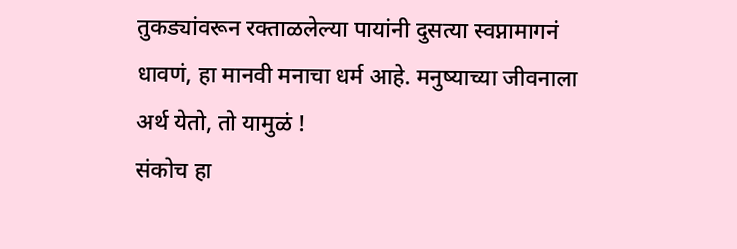तुकड्यांवरून रक्ताळलेल्या पायांनी दुसत्या स्वप्नामागनं धावणं, हा मानवी मनाचा धर्म आहे. मनुष्याच्या जीवनाला अर्थ येतो, तो यामुळं !
संकोच हा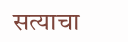सत्याचा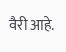वैरी आहे.